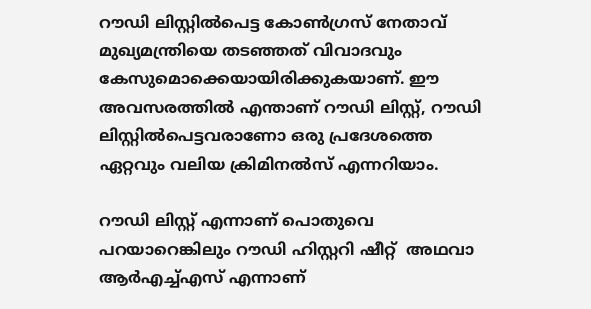റൗഡി ലിസ്റ്റില്‍പെട്ട കോണ്‍ഗ്രസ് നേതാവ് മുഖ്യമന്ത്രിയെ തടഞ്ഞത് വിവാദവും കേസുമൊക്കെയായിരിക്കുകയാണ്. ഈ അവസരത്തില്‍ എന്താണ് റൗഡി ലിസ്റ്റ്, റൗഡി ലിസ്റ്റില്‍പെട്ടവരാണോ ഒരു പ്രദേശത്തെ ഏറ്റവും വലിയ ക്രിമിനല്‍സ് എന്നറിയാം.

റൗഡി ലിസ്റ്റ് എന്നാണ് പൊതുവെ പറയാറെങ്കിലും റൗഡി ഹിസ്റ്ററി ഷീറ്റ്  അഥവാ ആര്‍എച്ച്എസ് എന്നാണ്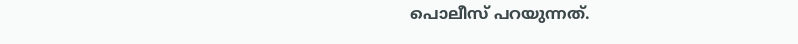പൊലീസ് പറയുന്നത്.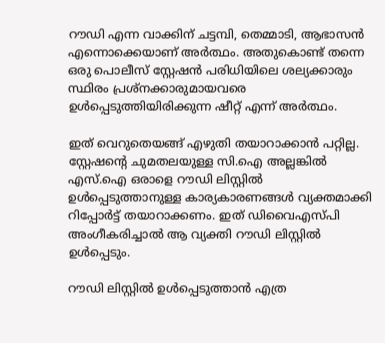റൗഡി എന്ന വാക്കിന് ചട്ടമ്പി, തെമ്മാടി, ആഭാസന്‍ എന്നൊക്കെയാണ് അര്‍ത്ഥം. അതുകൊണ്ട് തന്നെ ഒരു പൊലീസ് സ്റ്റേഷന്‍ പരിധിയിലെ ശല്യക്കാരും സ്ഥിരം പ്രശ്നക്കാരുമായവരെ  ഉള്‍പ്പെടുത്തിയിരിക്കുന്ന ഷീറ്റ് എന്ന് അര്‍ത്ഥം.

ഇത് വെറുതെയങ്ങ് എഴുതി തയാറാക്കാന്‍ പറ്റില്ല. സ്റ്റേഷന്‍റെ ചുമതലയുള്ള സി.ഐ അല്ലങ്കില്‍ എസ്.ഐ ഒരാളെ റൗഡി ലിസ്റ്റില്‍ ഉള്‍പ്പെടുത്താനുള്ള കാര്യകാരണങ്ങള്‍ വ്യക്തമാക്കി റിപ്പോര്‍ട്ട് തയാറാക്കണം. ഇത് ഡിവൈഎസ്പി അംഗീകരിച്ചാല്‍ ആ വ്യക്തി റൗഡി ലിസ്റ്റില്‍ ഉള്‍പ്പെടും.

റൗഡി ലിസ്റ്റില്‍ ഉള്‍പ്പെടുത്താന്‍ എത്ര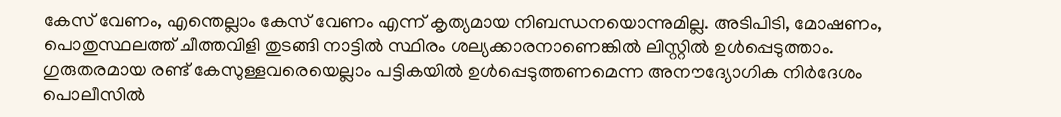കേസ് വേണം, എന്തെല്ലാം കേസ് വേണം എന്ന് കൃത്യമായ നിബന്ധനയൊന്നുമില്ല. അടിപിടി, മോഷണം, പൊതുസ്ഥലത്ത് ചീത്തവിളി തുടങ്ങി നാട്ടില്‍ സ്ഥിരം ശല്യക്കാരനാണെങ്കില്‍ ലിസ്റ്റില്‍ ഉള്‍പ്പെടുത്താം. ഗുരുതരമായ രണ്ട് കേസുള്ളവരെയെല്ലാം പട്ടികയില്‍ ഉള്‍പ്പെടുത്തണമെന്ന അനൗദ്യോഗിക നിര്‍ദേശം പൊലീസില്‍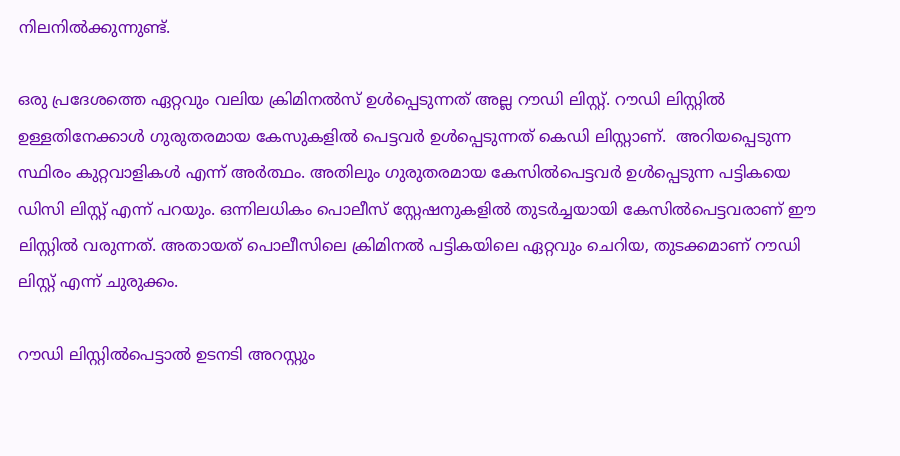നിലനില്‍ക്കുന്നുണ്ട്.

ഒരു പ്രദേശത്തെ ഏറ്റവും വലിയ ക്രിമിനല്‍സ് ഉള്‍പ്പെടുന്നത് അല്ല റൗഡി ലിസ്റ്റ്. റൗഡി ലിസ്റ്റില്‍ ഉള്ളതിനേക്കാള്‍ ഗുരുതരമായ കേസുകളില്‍ പെട്ടവര്‍ ഉള്‍പ്പെടുന്നത് കെഡി ലിസ്റ്റാണ്.  അറിയപ്പെടുന്ന സ്ഥിരം കുറ്റവാളികള്‍ എന്ന് അര്‍ത്ഥം. അതിലും ഗുരുതരമായ കേസില്‍പെട്ടവര്‍ ഉള്‍പ്പെടുന്ന പട്ടികയെ ഡിസി ലിസ്റ്റ് എന്ന് പറയും. ഒന്നിലധികം പൊലീസ് സ്റ്റേഷനുകളില്‍ തുടര്‍ച്ചയായി കേസില്‍പെട്ടവരാണ് ഈ ലിസ്റ്റില്‍ വരുന്നത്. അതായത് പൊലീസിലെ ക്രിമിനല്‍ പട്ടികയിലെ ഏറ്റവും ചെറിയ, തുടക്കമാണ് റൗഡി ലിസ്റ്റ് എന്ന് ചുരുക്കം.

റൗഡി ലിസ്റ്റില്‍പെട്ടാല്‍ ഉടനടി അറസ്റ്റും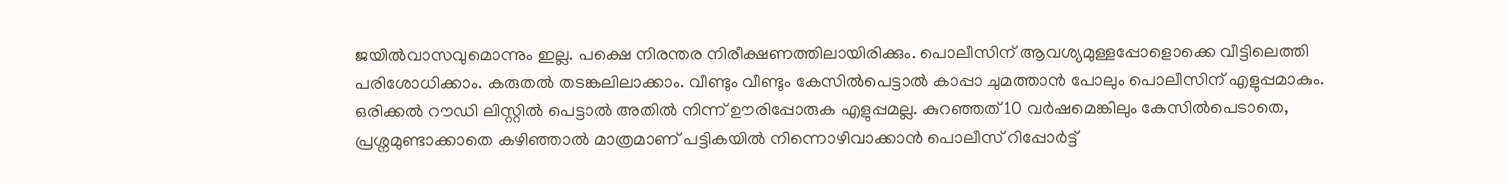ജയില്‍വാസവുമൊന്നും ഇല്ല. പക്ഷെ നിരന്തര നിരീക്ഷണത്തിലായിരിക്കും. പൊലീസിന് ആവശ്യമുള്ളപ്പോളൊക്കെ വീട്ടിലെത്തി പരിശോധിക്കാം. കരുതല്‍ തടങ്കലിലാക്കാം. വീണ്ടും വീണ്ടും കേസില്‍പെട്ടാല്‍ കാപ്പാ ചുമത്താന്‍ പോലും പൊലീസിന് എളുപ്പമാകും. ഒരിക്കല്‍ റൗഡി ലിസ്റ്റില്‍ പെട്ടാല്‍ അതില്‍ നിന്ന് ഊരിപ്പോരുക എളുപ്പമല്ല. കുറഞ്ഞത് 10 വര്‍ഷമെങ്കിലും കേസില്‍പെടാതെ, പ്രശ്നമുണ്ടാക്കാതെ കഴിഞ്ഞാല്‍ മാത്രമാണ് പട്ടികയില്‍ നിന്നൊഴിവാക്കാന്‍ പൊലീസ് റിപ്പോര്‍ട്ട്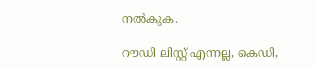നല്‍കുക.

റൗഡി ലിസ്റ്റ് എന്നല്ല, കെഡി,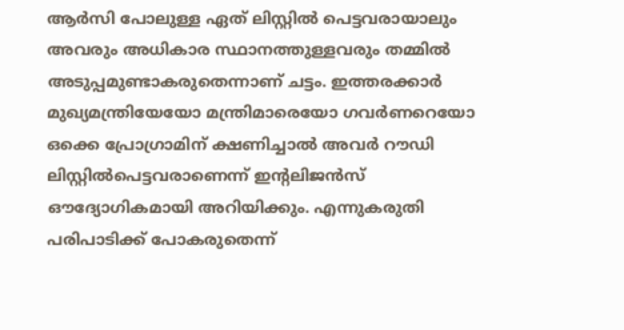ആര്‍സി പോലുള്ള ഏത് ലിസ്റ്റില്‍ പെട്ടവരായാലും അവരും അധികാര സ്ഥാനത്തുള്ളവരും തമ്മില്‍ അടുപ്പമുണ്ടാകരുതെന്നാണ് ചട്ടം. ഇത്തരക്കാര്‍ മുഖ്യമന്ത്രിയേയോ മന്ത്രിമാരെയോ ഗവര്‍ണറെയോ ഒക്കെ പ്രോഗ്രാമിന് ക്ഷണിച്ചാല്‍ അവര്‍ റൗഡി ലിസ്റ്റില്‍പെട്ടവരാണെന്ന് ഇന്‍റലിജന്‍സ് ഔദ്യോഗികമായി അറിയിക്കും. എന്നുകരുതി പരിപാടിക്ക് പോകരുതെന്ന്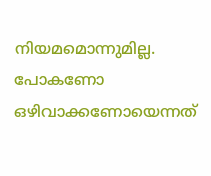നിയമമൊന്നുമില്ല. പോകണോ ഒഴിവാക്കണോയെന്നത്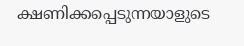ക്ഷണിക്കപ്പെടുന്നയാളുടെ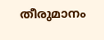തീരുമാനം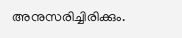അനുസരിച്ചിരിക്കും.